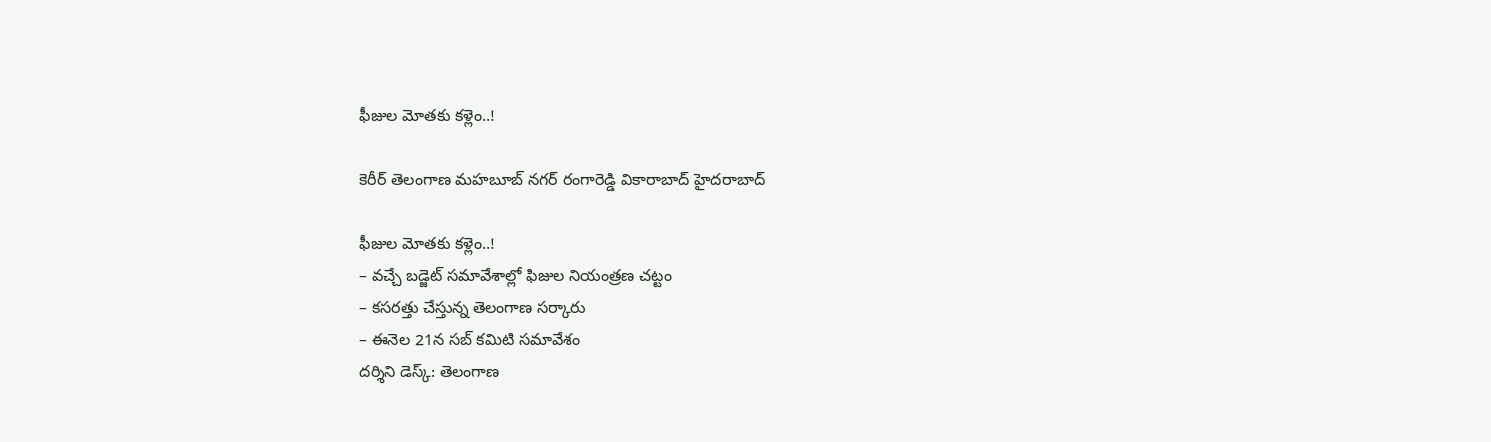ఫీజుల మోత‌కు క‌ళ్లెం..!

కెరీర్ తెలంగాణ మహబూబ్ నగర్ రంగారెడ్డి వికారాబాద్ హైదరాబాద్

ఫీజుల మోత‌కు క‌ళ్లెం..!
– వ‌చ్చే బ‌డ్జెట్ స‌మావేశాల్లో ఫిజుల నియంత్ర‌ణ చ‌ట్టం
– క‌స‌ర‌త్తు చేస్తున్న తెలంగాణ స‌ర్కారు
– ఈనెల 21న స‌బ్ క‌మిటి స‌మావేశం
ద‌ర్శిని డెస్క్‌: తెలంగాణ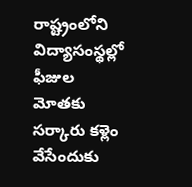రాష్ట్రంలోని విద్యాసంస్థ‌ల్లో ఫీజుల మోత‌కు స‌ర్కారు క‌ళ్లెం వేసేందుకు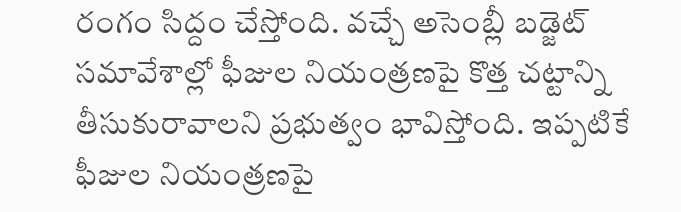రంగం సిద్దం చేస్తోంది. వచ్చే అసెంబ్లీ బడ్జెట్‌ సమావేశాల్లో ఫీజుల నియంత్రణపై కొత్త చట్టాన్ని తీసుకురావాలని ప్రభుత్వం భావిస్తోంది. ఇప్ప‌టికే ఫీజుల నియంత్రణపై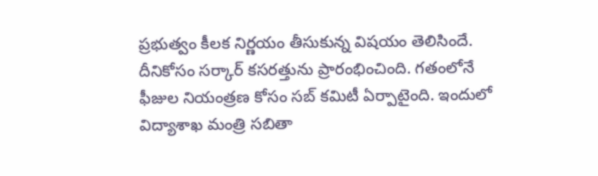ప్ర‌భుత్వం కీలక నిర్ణయం తీసుకున్న విష‌యం తెలిసిందే. దీనికోసం సర్కార్‌ కసరత్తును ప్రారంభించింది. గ‌తంలోనే ఫీజుల నియంత్ర‌ణ కోసం స‌బ్ క‌మిటీ ఏర్పాటైంది. ఇందులో విద్యాశాఖ మంత్రి సబితా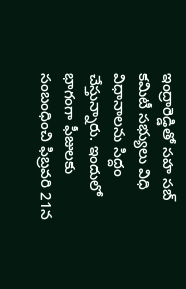ఇంద్రారెడ్డితో సహ సబ్‌ కమిటీ స‌భ్యులు విధి విధానాల‌ను సిద్దం చేస్తున్నారు. ఇందులో భాగంగా ఫీజులకు సంబంధించి ఫిబ్రవరి 21న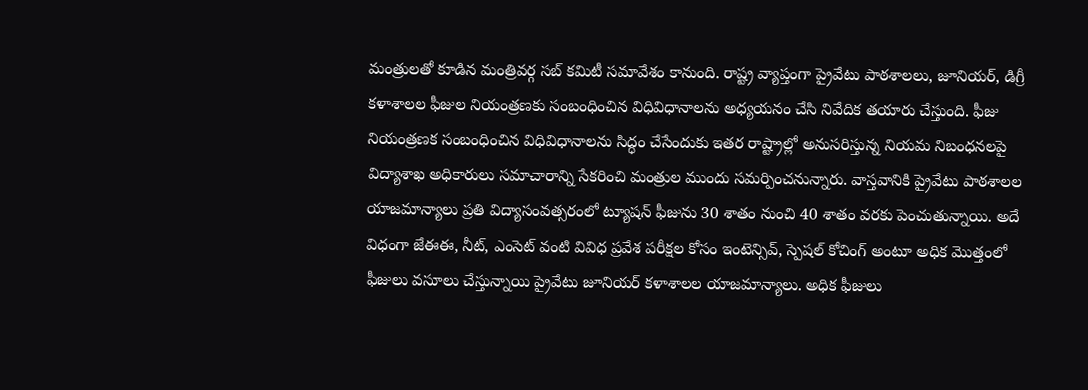మంత్రులతో కూడిన మంత్రివర్గ సబ్‌ కమిటీ సమావేశం కానుంది. రాష్ట్ర వ్యాప్తంగా ప్రైవేటు పాఠశాలలు, జూనియర్‌, డిగ్రీ కళాశాలల ఫీజుల నియంత్రణకు సంబంధించిన విధివిధానాలను అధ్యయనం చేసి నివేదిక తయారు చేస్తుంది. ఫీజు నియంత్రణక సంబంధించిన విధివిధానాలను సిద్ధం చేసేందుకు ఇతర రాష్ట్రాల్లో అనుసరిస్తున్న నియమ నిబంధనలపై విద్యాశాఖ అధికారులు సమాచారాన్ని సేకరించి మంత్రుల ముందు సమర్పించనున్నారు. వాస్తవానికి ప్రైవేటు పాఠశాలల యాజమాన్యాలు ప్రతి విద్యాసంవత్సరంలో ట్యూషన్‌ ఫీజును 30 శాతం నుంచి 40 శాతం వరకు పెంచుతున్నాయి. అదే విధంగా జేఈఈ, నీట్‌, ఎంసెట్‌ వంటి వివిధ ప్రవేశ పరీక్షల కోసం ఇంటెన్సివ్‌, స్పెషల్‌ కోచింగ్‌ అంటూ అధిక మొత్తంలో ఫీజులు వసూలు చేస్తున్నాయి ప్రైవేటు జూనియర్‌ కళాశాలల యాజమాన్యాలు. అధిక ఫీజులు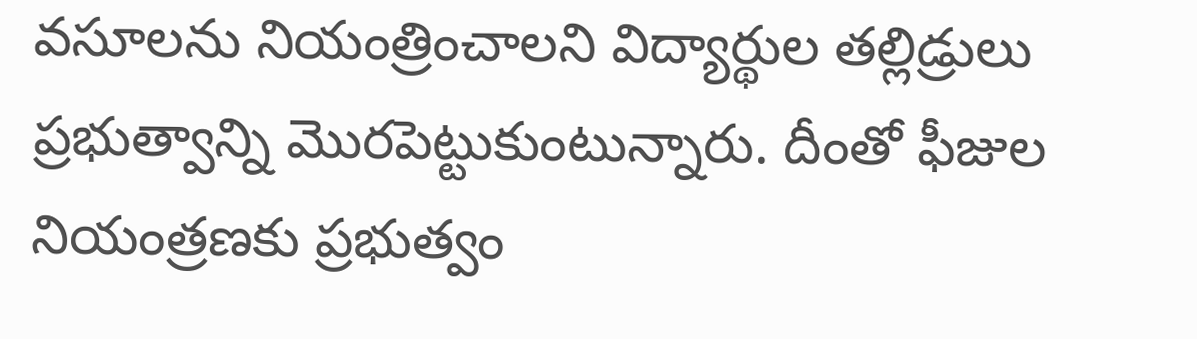వసూలను నియంత్రించాలని విద్యార్థుల తల్లిడ్రులు ప్రభుత్వాన్ని మొరపెట్టుకుంటున్నారు. దీంతో ఫీజుల నియంత్రణకు ప్రభుత్వం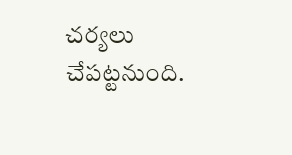చర్యలు చేపట్టనుంది.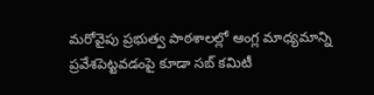మ‌రోవైపు ప్రభుత్వ పాఠశాలల్లో ఆంగ్ల మాధ్యమాన్ని ప్రవేశపెట్టవడంపై కూడా సబ్‌ కమిటీ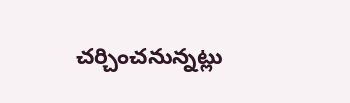చర్చించనున్నట్లు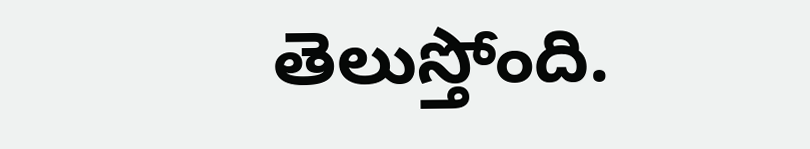తెలుస్తోంది.